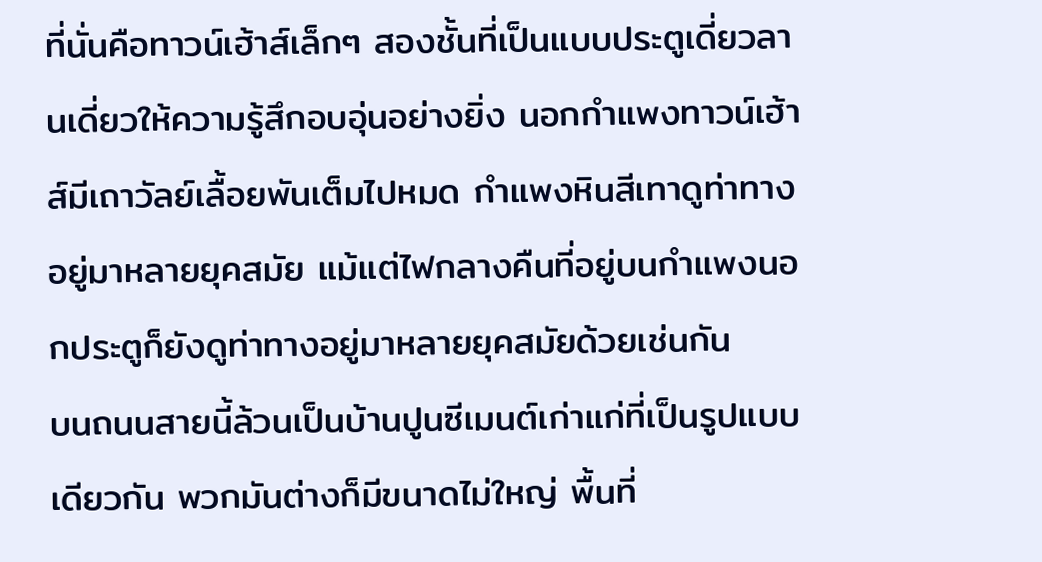ที่นั่นคือทาวน์เฮ้าส์เล็กๆ สองชั้นที่เป็นแบบประตูเดี่ยวลานเดี่ยวให้ความรู้สึกอบอุ่นอย่างยิ่ง นอกกำแพงทาวน์เฮ้าส์มีเถาวัลย์เลื้อยพันเต็มไปหมด กำแพงหินสีเทาดูท่าทางอยู่มาหลายยุคสมัย แม้แต่ไฟกลางคืนที่อยู่บนกำแพงนอกประตูก็ยังดูท่าทางอยู่มาหลายยุคสมัยด้วยเช่นกัน
บนถนนสายนี้ล้วนเป็นบ้านปูนซีเมนต์เก่าแก่ที่เป็นรูปแบบเดียวกัน พวกมันต่างก็มีขนาดไม่ใหญ่ พื้นที่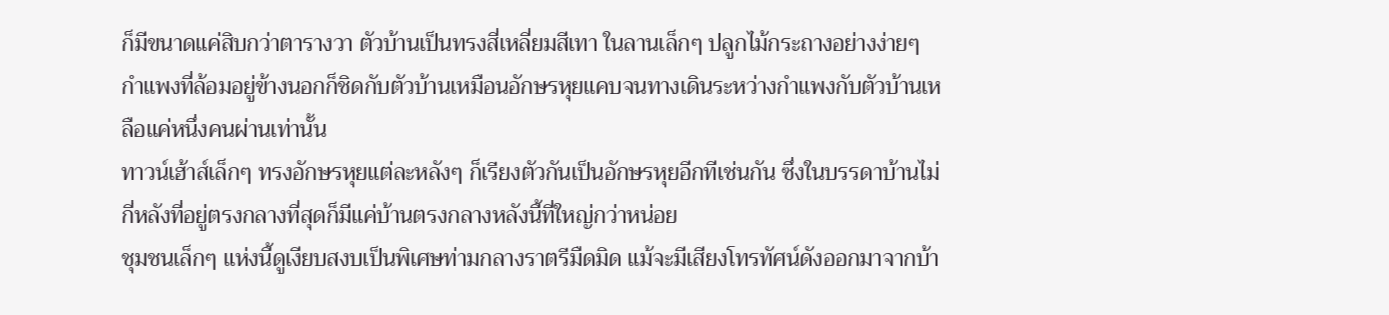ก็มีขนาดแค่สิบกว่าตารางวา ตัวบ้านเป็นทรงสี่เหลี่ยมสีเทา ในลานเล็กๆ ปลูกไม้กระถางอย่างง่ายๆ กำแพงที่ล้อมอยู่ข้างนอกก็ชิดกับตัวบ้านเหมือนอักษรหุยแคบจนทางเดินระหว่างกำแพงกับตัวบ้านเหลือแค่หนึ่งคนผ่านเท่านั้น
ทาวน์เฮ้าส์เล็กๆ ทรงอักษรหุยแต่ละหลังๆ ก็เรียงตัวกันเป็นอักษรหุยอีกทีเช่นกัน ซึ่งในบรรดาบ้านไม่กี่หลังที่อยู่ตรงกลางที่สุดก็มีแค่บ้านตรงกลางหลังนี้ที่ใหญ่กว่าหน่อย
ชุมชนเล็กๆ แห่งนี้ดูเงียบสงบเป็นพิเศษท่ามกลางราตรีมืดมิด แม้จะมีเสียงโทรทัศน์ดังออกมาจากบ้า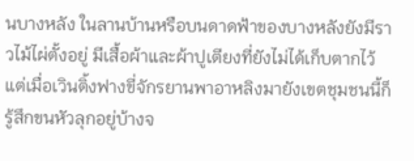นบางหลัง ในลานบ้านหรือบนดาดฟ้าของบางหลังยังมีราวไม้ไผ่ตั้งอยู่ มีเสื้อผ้าและผ้าปูเตียงที่ยังไม่ได้เก็บตากไว้ แต่เมื่อเวินติ้งฟางขี่จักรยานพาอาหลิงมายังเขตชุมชนนี้ก็รู้สึกขนหัวลุกอยู่บ้างจ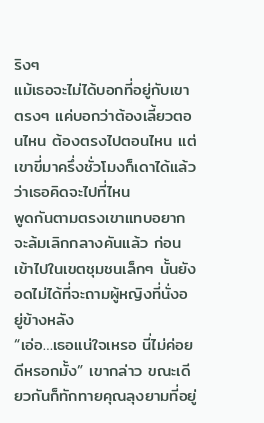ริงๆ
แม้เธอจะไม่ได้บอกที่อยู่กับเขาตรงๆ แค่บอกว่าต้องเลี้ยวตอนไหน ต้องตรงไปตอนไหน แต่เขาขี่มาครึ่งชั่วโมงก็เดาได้แล้วว่าเธอคิดจะไปที่ไหน
พูดกันตามตรงเขาแทบอยากจะล้มเลิกกลางคันแล้ว ก่อนเข้าไปในเขตชุมชนเล็กๆ นั้นยังอดไม่ได้ที่จะถามผู้หญิงที่นั่งอยู่ข้างหลัง
“เอ่อ…เธอแน่ใจเหรอ นี่ไม่ค่อยดีหรอกมั้ง” เขากล่าว ขณะเดียวกันก็ทักทายคุณลุงยามที่อยู่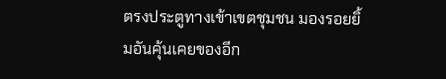ตรงประตูทางเข้าเขตชุมชน มองรอยยิ้มอันคุ้นเคยของอีก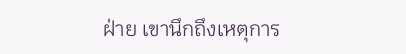ฝ่าย เขานึกถึงเหตุการ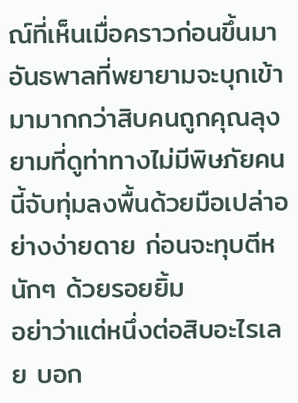ณ์ที่เห็นเมื่อคราวก่อนขึ้นมา อันธพาลที่พยายามจะบุกเข้ามามากกว่าสิบคนถูกคุณลุงยามที่ดูท่าทางไม่มีพิษภัยคนนี้จับทุ่มลงพื้นด้วยมือเปล่าอย่างง่ายดาย ก่อนจะทุบตีหนักๆ ด้วยรอยยิ้ม
อย่าว่าแต่หนึ่งต่อสิบอะไรเลย บอก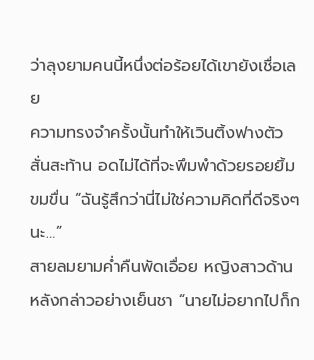ว่าลุงยามคนนี้หนึ่งต่อร้อยได้เขายังเชื่อเลย
ความทรงจำครั้งนั้นทำให้เวินติ้งฟางตัวสั่นสะท้าน อดไม่ได้ที่จะพึมพำด้วยรอยยิ้มขมขื่น “ฉันรู้สึกว่านี่ไม่ใช่ความคิดที่ดีจริงๆ นะ…”
สายลมยามค่ำคืนพัดเอื่อย หญิงสาวด้านหลังกล่าวอย่างเย็นชา “นายไม่อยากไปก็ก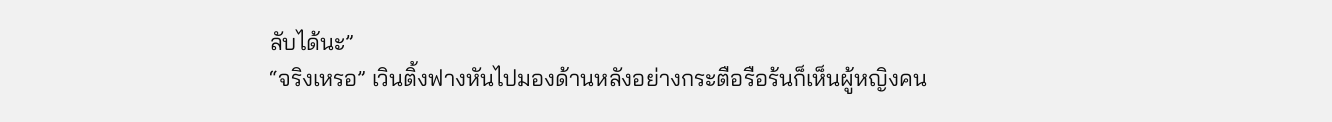ลับได้นะ”
“จริงเหรอ” เวินติ้งฟางหันไปมองด้านหลังอย่างกระตือรือร้นก็เห็นผู้หญิงคน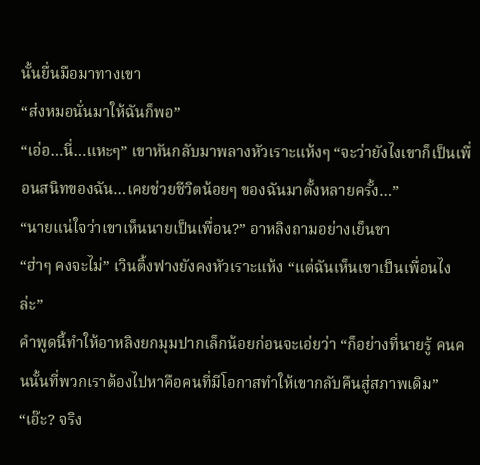นั้นยื่นมือมาทางเขา
“ส่งหมอนั่นมาให้ฉันก็พอ”
“เอ่อ…นี่…แหะๆ” เขาหันกลับมาพลางหัวเราะแห้งๆ “จะว่ายังไงเขาก็เป็นเพื่อนสนิทของฉัน…เคยช่วยชีวิตน้อยๆ ของฉันมาตั้งหลายครั้ง…”
“นายแน่ใจว่าเขาเห็นนายเป็นเพื่อน?” อาหลิงถามอย่างเย็นชา
“ฮ่าๆ คงจะไม่” เวินติ้งฟางยังคงหัวเราะแห้ง “แต่ฉันเห็นเขาเป็นเพื่อนไงล่ะ”
คำพูดนี้ทำให้อาหลิงยกมุมปากเล็กน้อยก่อนจะเอ่ยว่า “ก็อย่างที่นายรู้ คนคนนั้นที่พวกเราต้องไปหาคือคนที่มีโอกาสทำให้เขากลับคืนสู่สภาพเดิม”
“เอ๊ะ? จริง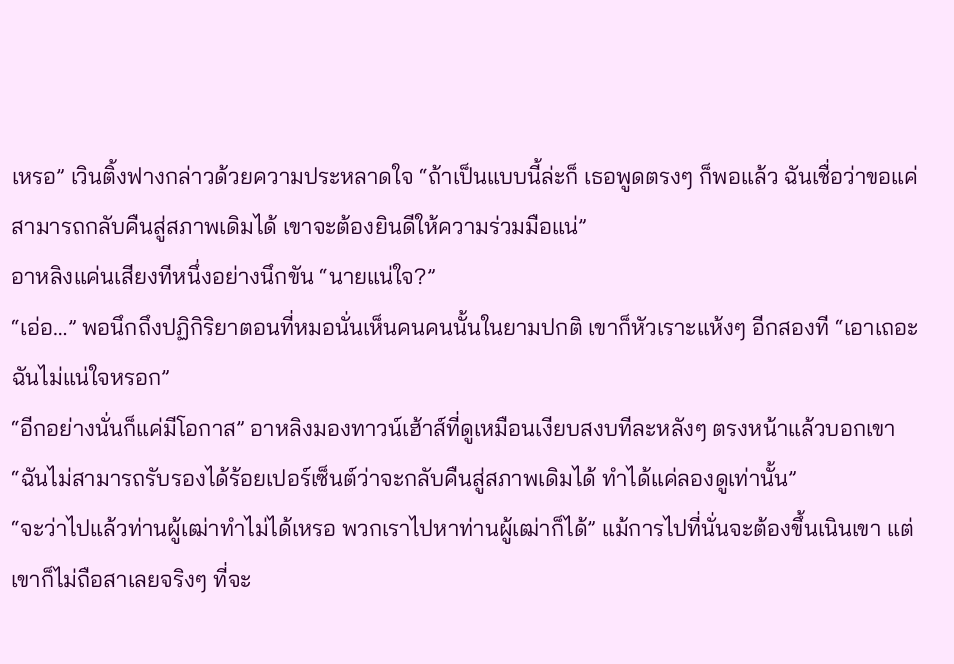เหรอ” เวินติ้งฟางกล่าวด้วยความประหลาดใจ “ถ้าเป็นแบบนี้ล่ะก็ เธอพูดตรงๆ ก็พอแล้ว ฉันเชื่อว่าขอแค่สามารถกลับคืนสู่สภาพเดิมได้ เขาจะต้องยินดีให้ความร่วมมือแน่”
อาหลิงแค่นเสียงทีหนึ่งอย่างนึกขัน “นายแน่ใจ?”
“เอ่อ…” พอนึกถึงปฏิกิริยาตอนที่หมอนั่นเห็นคนคนนั้นในยามปกติ เขาก็หัวเราะแห้งๆ อีกสองที “เอาเถอะ ฉันไม่แน่ใจหรอก”
“อีกอย่างนั่นก็แค่มีโอกาส” อาหลิงมองทาวน์เฮ้าส์ที่ดูเหมือนเงียบสงบทีละหลังๆ ตรงหน้าแล้วบอกเขา “ฉันไม่สามารถรับรองได้ร้อยเปอร์เซ็นต์ว่าจะกลับคืนสู่สภาพเดิมได้ ทำได้แค่ลองดูเท่านั้น”
“จะว่าไปแล้วท่านผู้เฒ่าทำไม่ได้เหรอ พวกเราไปหาท่านผู้เฒ่าก็ได้” แม้การไปที่นั่นจะต้องขึ้นเนินเขา แต่เขาก็ไม่ถือสาเลยจริงๆ ที่จะ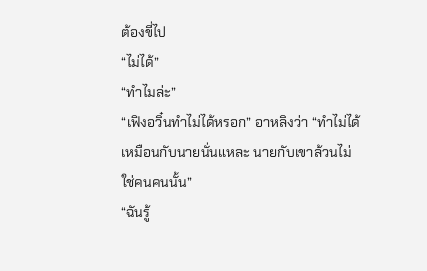ต้องขี่ไป
“ไม่ได้”
“ทำไมล่ะ”
“เฟิงอวิ๋นทำไม่ได้หรอก” อาหลิงว่า “ทำไม่ได้เหมือนกับนายนั่นแหละ นายกับเขาล้วนไม่ใช่คนคนนั้น”
“ฉันรู้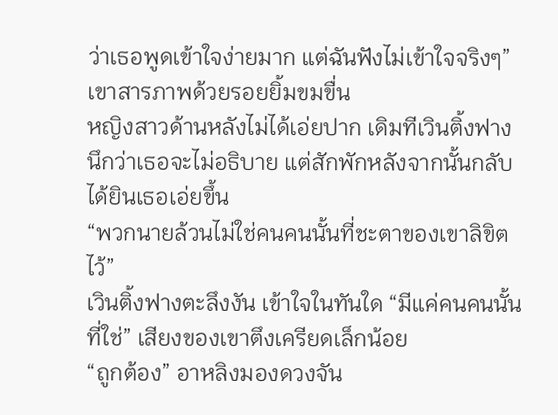ว่าเธอพูดเข้าใจง่ายมาก แต่ฉันฟังไม่เข้าใจจริงๆ” เขาสารภาพด้วยรอยยิ้มขมขื่น
หญิงสาวด้านหลังไม่ได้เอ่ยปาก เดิมทีเวินติ้งฟางนึกว่าเธอจะไม่อธิบาย แต่สักพักหลังจากนั้นกลับได้ยินเธอเอ่ยขึ้น
“พวกนายล้วนไม่ใช่คนคนนั้นที่ชะตาของเขาลิขิตไว้”
เวินติ้งฟางตะลึงงัน เข้าใจในทันใด “มีแค่คนคนนั้นที่ใช่” เสียงของเขาตึงเครียดเล็กน้อย
“ถูกต้อง” อาหลิงมองดวงจัน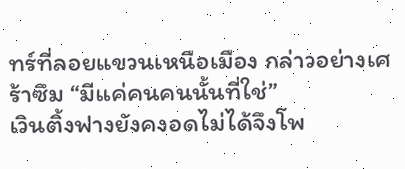ทร์ที่ลอยแขวนเหนือเมือง กล่าวอย่างเศร้าซึม “มีแค่คนคนนั้นที่ใช่”
เวินติ้งฟางยังคงอดไม่ได้จึงโพ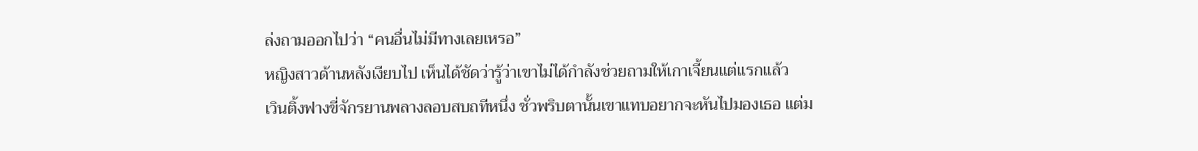ล่งถามออกไปว่า “คนอื่นไม่มีทางเลยเหรอ”
หญิงสาวด้านหลังเงียบไป เห็นได้ชัดว่ารู้ว่าเขาไม่ได้กำลังช่วยถามให้เกาเจี้ยนแต่แรกแล้ว
เวินติ้งฟางขี่จักรยานพลางลอบสบถทีหนึ่ง ชั่วพริบตานั้นเขาแทบอยากจะหันไปมองเธอ แต่ม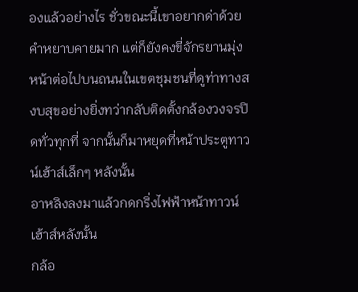องแล้วอย่างไร ชั่วขณะนี้เขาอยากด่าด้วยคำหยาบคายมาก แต่ก็ยังคงขี่จักรยานมุ่งหน้าต่อไปบนถนนในเขตชุมชนที่ดูท่าทางสงบสุขอย่างยิ่งทว่ากลับติดตั้งกล้องวงจรปิดทั่วทุกที่ จากนั้นก็มาหยุดที่หน้าประตูทาวน์เฮ้าส์เล็กๆ หลังนั้น
อาหลิงลงมาแล้วกดกริ่งไฟฟ้าหน้าทาวน์เฮ้าส์หลังนั้น
กล้อ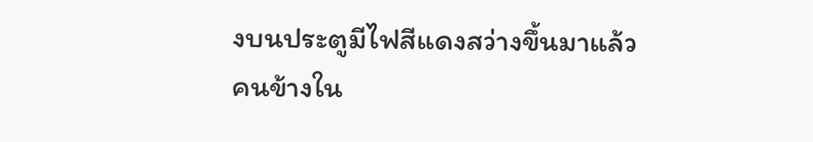งบนประตูมีไฟสีแดงสว่างขึ้นมาแล้ว คนข้างใน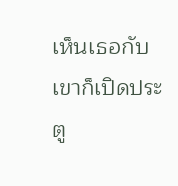เห็นเธอกับเขาก็เปิดประตู